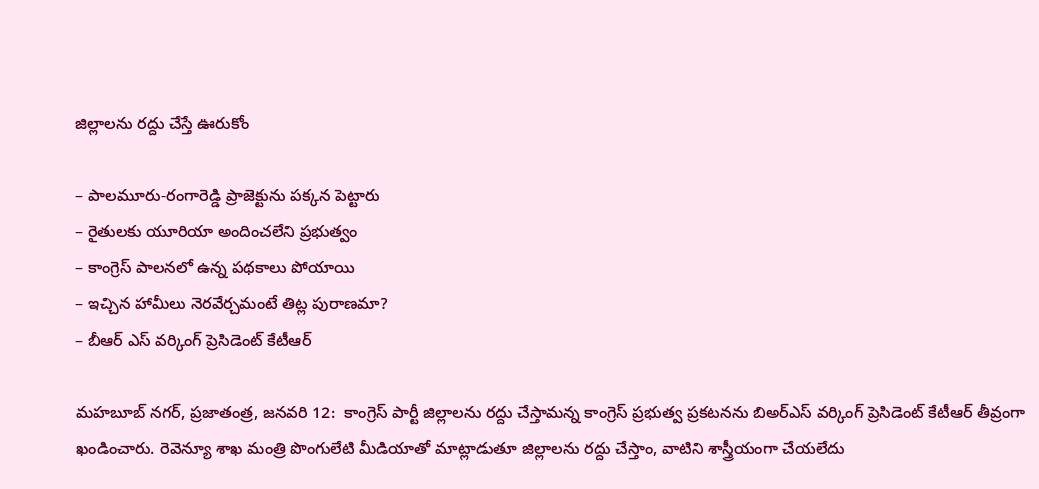జిల్లాల‌ను ర‌ద్దు చేస్తే ఊరుకోం

– పాల‌మూరు-రంగారెడ్డి ప్రాజెక్టును ప‌క్క‌న పెట్టారు
– రైతుల‌కు యూరియా అందించ‌లేని ప్ర‌భుత్వం
– కాంగ్రెస్ పాల‌న‌లో ఉన్న ప‌థ‌కాలు పోయాయి
– ఇచ్చిన హామీలు నెర‌వేర్చ‌మంటే తిట్ల పురాణ‌మా?
– బీఆర్ ఎస్ వ‌ర్కింగ్ ప్రెసిడెంట్ కేటీఆర్

మ‌హ‌బూబ్ న‌గ‌ర్, ప్ర‌జాతంత్ర‌, జ‌న‌వ‌రి 12:  కాంగ్రెస్ పార్టీ జిల్లాలను రద్దు చేస్తామన్న కాంగ్రెస్ ప్రభుత్వ ప్రకటనను బిఅర్ఎస్ వర్కింగ్ ప్రెసిడెంట్ కేటీఆర్ తీవ్రంగా ఖండించారు. రెవెన్యూ శాఖ మంత్రి పొంగులేటి మీడియాతో మాట్లాడుతూ జిల్లాలను రద్దు చేస్తాం, వాటిని శాస్త్రీయంగా చేయలేదు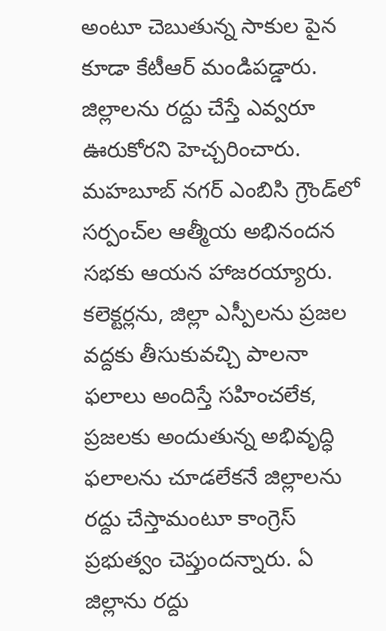అంటూ చెబుతున్న సాకుల పైన కూడా కేటీఆర్ మండిపడ్డారు. జిల్లాలను రద్దు చేస్తే ఎవ్వరూ ఊరుకోరని హెచ్చరించారు. మహబూబ్ నగర్ ఎంబిసి గ్రౌండ్‌లో సర్పంచ్‌ల ఆత్మీయ అభినందన సభకు ఆయ‌న హాజ‌ర‌య్యారు. కలెక్టర్లను, జిల్లా ఎస్పీలను ప్రజల వద్దకు తీసుకువచ్చి పాలనా ఫలాలు అందిస్తే సహించలేక, ప్రజలకు అందుతున్న అభివృద్ధి ఫలాలను చూడలేకనే జిల్లాలను రద్దు చేస్తామంటూ కాంగ్రెస్ ప్రభుత్వం చెప్తుందన్నారు. ఏ జిల్లాను రద్దు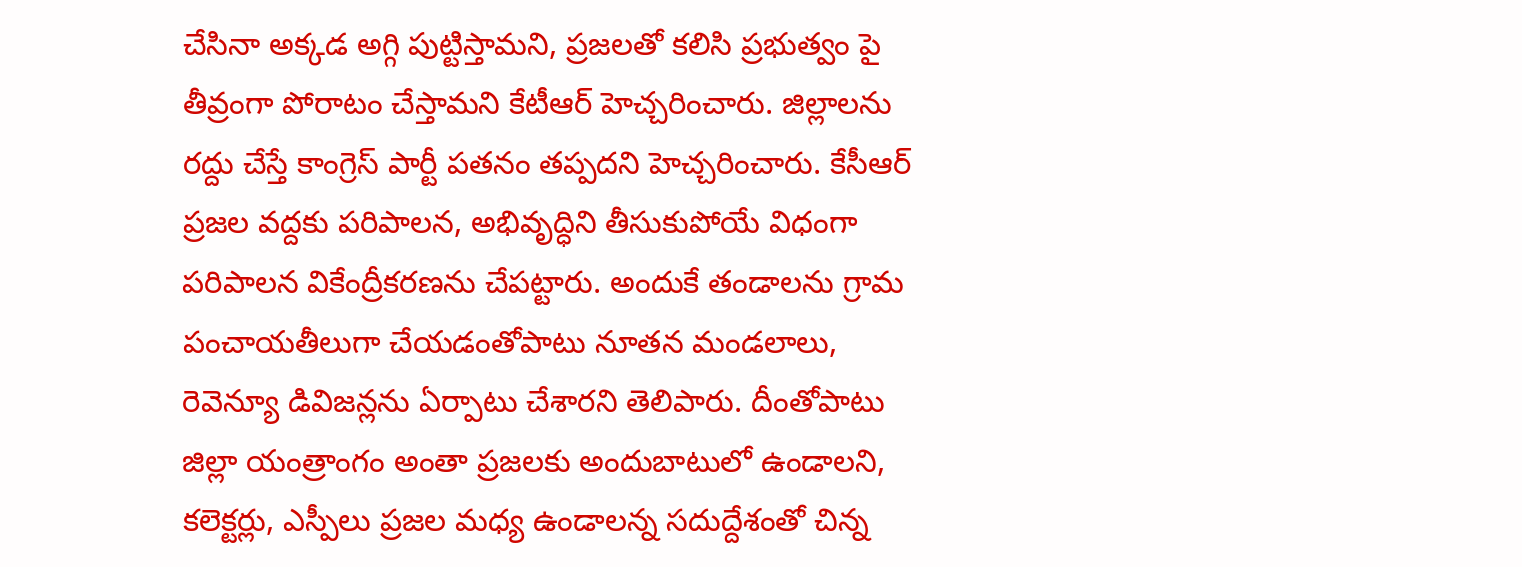చేసినా అక్కడ అగ్గి పుట్టిస్తామని, ప్రజలతో కలిసి ప్రభుత్వం పై తీవ్రంగా పోరాటం చేస్తామని కేటీఆర్ హెచ్చరించారు. జిల్లాలను రద్దు చేస్తే కాంగ్రెస్ పార్టీ పతనం తప్పదని హెచ్చరించారు. కేసీఆర్  ప్రజల వద్దకు పరిపాలన, అభివృద్ధిని తీసుకుపోయే విధంగా పరిపాలన వికేంద్రీకరణను చేపట్టారు. అందుకే తండాలను గ్రామ పంచాయతీలుగా చేయడంతోపాటు నూతన మండలాలు, రెవెన్యూ డివిజన్లను ఏర్పాటు చేశార‌ని తెలిపారు. దీంతోపాటు జిల్లా యంత్రాంగం అంతా ప్రజలకు అందుబాటులో ఉండాలని, కలెక్టర్లు, ఎస్పీలు ప్రజల మధ్య ఉండాలన్న సదుద్దేశంతో చిన్న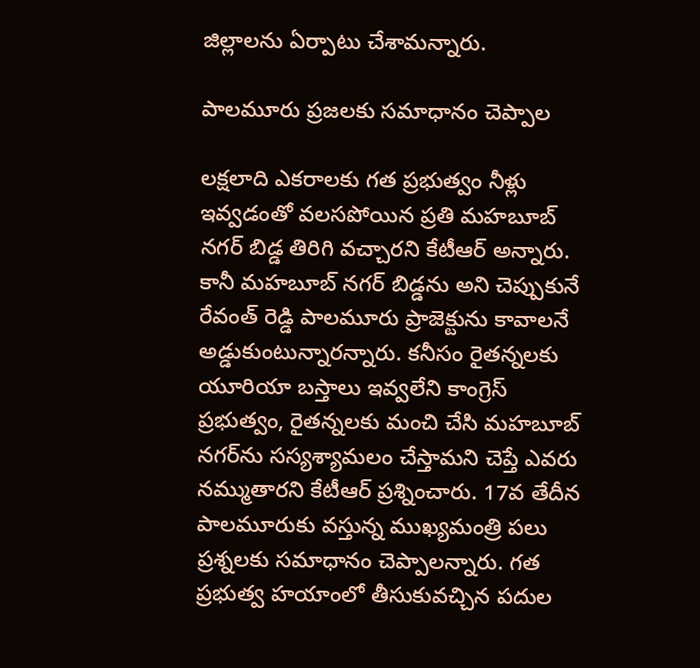జిల్లాలను ఏర్పాటు చేశామ‌న్నారు.

పాలమూరు ప్రజలకు సమాధానం చెప్పాల

లక్షలాది ఎకరాలకు గత ప్రభుత్వం నీళ్లు ఇవ్వడంతో వలసపోయిన ప్రతి మహబూబ్ నగర్ బిడ్డ తిరిగి వచ్చారని కేటీఆర్ అన్నారు. కానీ మహబూబ్ నగర్ బిడ్డను అని చెప్పుకునే రేవంత్ రెడ్డి పాలమూరు ప్రాజెక్టును కావాలనే అడ్డుకుంటున్నారన్నారు. కనీసం రైతన్నలకు యూరియా బస్తాలు ఇవ్వలేని కాంగ్రెస్ ప్రభుత్వం, రైతన్నలకు మంచి చేసి మహబూబ్ నగర్‌ను సస్యశ్యామలం చేస్తామని చెప్తే ఎవరు నమ్ముతారని కేటీఆర్ ప్రశ్నించారు. 17వ తేదీన పాలమూరుకు వస్తున్న ముఖ్యమంత్రి పలు ప్రశ్నలకు సమాధానం చెప్పాలన్నారు. గత ప్రభుత్వ హయాంలో తీసుకువచ్చిన పదుల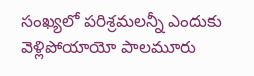సంఖ్యలో పరిశ్రమలన్నీ ఎందుకు వెళ్లిపోయాయో పాలమూరు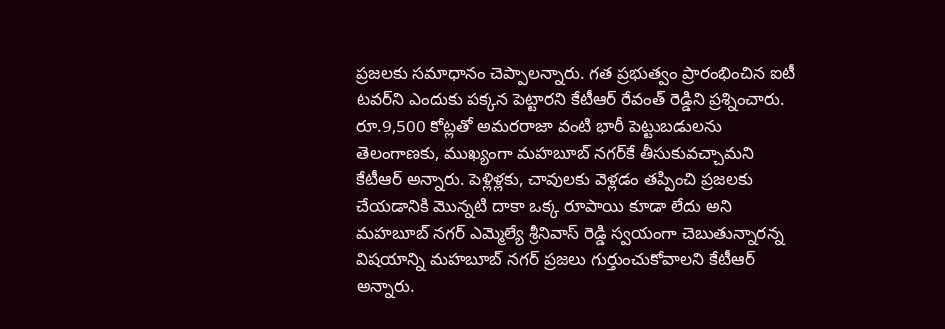ప్రజలకు సమాధానం చెప్పాలన్నారు. గత ప్రభుత్వం ప్రారంభించిన ఐటీ టవర్‌ని ఎందుకు పక్కన పెట్టారని కేటీఆర్ రేవంత్ రెడ్డిని ప్రశ్నించారు. రూ.9,500 కోట్లతో అమరరాజా వంటి భారీ పెట్టుబడులను తెలంగాణకు, ముఖ్యంగా మహబూబ్ నగర్‌కే తీసుకువచ్చామని కేటీఆర్ అన్నారు. పెళ్లిళ్లకు, చావులకు వెళ్లడం తప్పించి ప్రజలకు చేయడానికి మొన్నటి దాకా ఒక్క రూపాయి కూడా లేదు అని మహబూబ్ నగర్ ఎమ్మెల్యే శ్రీనివాస్ రెడ్డి స్వయంగా చెబుతున్నారన్న విషయాన్ని మహబూబ్ నగర్ ప్రజలు గుర్తుంచుకోవాలని కేటీఆర్ అన్నారు.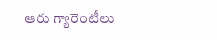ఆరు గ్యారెంటీలు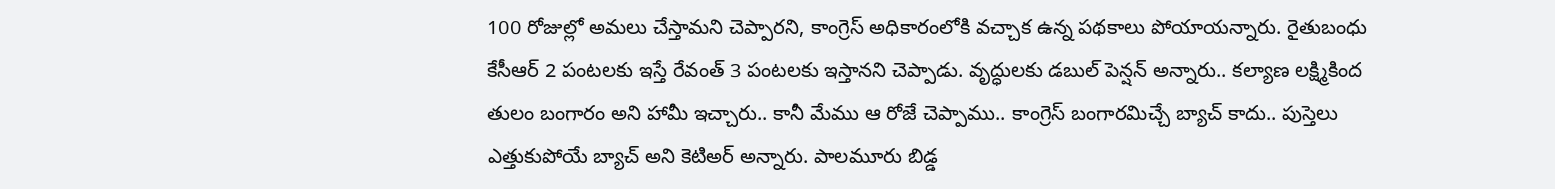100 రోజుల్లో అమలు చేస్తామని చెప్పారని, కాంగ్రెస్‌ అధికారంలోకి వచ్చాక ఉన్న పథకాలు పోయాయన్నారు. రైతుబంధు కేసీఆర్‌ 2 పంటలకు ఇస్తే రేవంత్‌ 3 పంటలకు ఇస్తానని చెప్పాడు. వృద్ధులకు డబుల్ పెన్షన్ అన్నారు.. కల్యాణ లక్ష్మికింద తులం బంగారం అని హామీ ఇచ్చారు.. కానీ మేము ఆ రోజే చెప్పాము.. కాంగ్రెస్‌ బంగారమిచ్చే బ్యాచ్‌ కాదు.. పుస్తెలు ఎత్తుకుపోయే బ్యాచ్ అని కెటిఅర్ అన్నారు. పాలమూరు బిడ్డ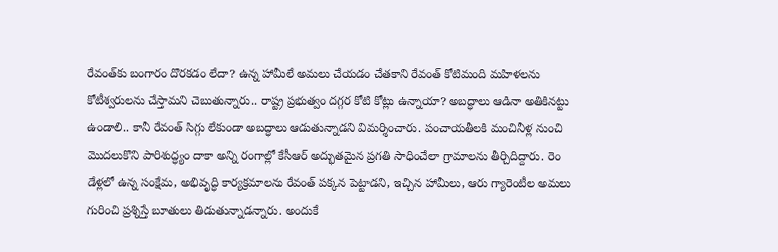రేవంత్‌కు బంగారం దొరకడం లేదా? ఉన్న హామీలే అమలు చేయడం చేతకాని రేవంత్ కోటిమంది మహిళలను కోటీశ్వరులను చేస్తామని చెబుతున్నారు.. రాష్ట్ర ప్రభుత్వం దగ్గర కోటి కోట్లు ఉన్నాయా? అబద్ధాలు ఆడినా అతికినట్టు ఉండాలి.. కానీ రేవంత్ సిగ్గు లేకుండా అబద్ధాలు ఆడుతున్నాడని విమర్శించారు. పంచాయతీలకి మంచినీళ్ల నుంచి మొదలుకొని పారిశుద్ధ్యం దాకా అన్ని రంగాల్లో కేసీఆర్ అద్భుతమైన ప్రగతి సాధించేలా గ్రామాలను తీర్చిదిద్దారు. రెం డేళ్ల‌లో ఉన్న సంక్షేమ, అభివృద్ధి కార్యక్రమాలను రేవంత్ పక్కన పెట్టాడని, ఇచ్చిన హామీలు, ఆరు గ్యారెంటీల అమలు గురించి ప్రశ్నిస్తే బూతులు తిడుతున్నాడన్నారు. అందుకే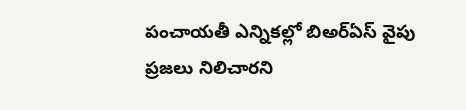పంచాయతీ ఎన్నికల్లో బిఅర్ఏస్ వైపు ప్రజలు నిలిచారని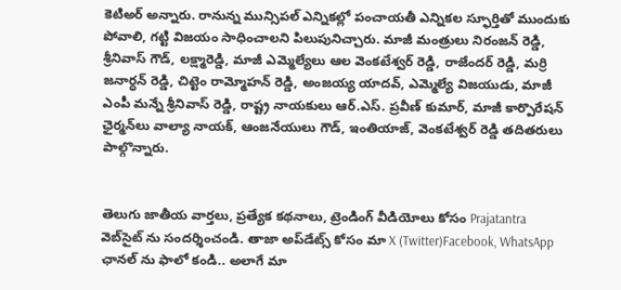కెటిఅర్ అన్నారు. రానున్న మున్సిపల్ ఎన్నికల్లో పంచాయతీ ఎన్నికల స్ఫూర్తితో ముందుకు పోవాలి, గట్టి విజయం సాధించాలని పిలుపునిచ్చారు. మాజీ మంత్రులు నిరంజన్ రెడ్డి, శ్రీనివాస్ గౌడ్, లక్ష్మారెడ్డి, మాజీ ఎమ్మెల్యేలు ఆల వెంకటేశ్వర్ రెడ్డి, రాజేందర్ రెడ్డి, మర్రి జనార్ధన్ రెడ్డి, చిట్టెం రామ్మోహన్ రెడ్డి, అంజయ్య యాదవ్, ఎమ్మెల్యే విజయుడు, మాజీ ఎంపీ మన్నే శ్రీనివాస్ రెడ్డి, రాష్ట్ర నాయకులు ఆర్.ఎస్. ప్రవీణ్ కుమార్, మాజీ కార్పొరేషన్ ఛైర్మన్‌లు వాల్యా నాయక్, ఆంజనేయులు గౌడ్, ఇంతియాజ్, వెంకటేశ్వర్ రెడ్డి తదితరులు పాల్గొన్నారు.


తెలుగు జాతీయ వార్తలు, ప్రత్యేక కథనాలు, ట్రెండింగ్ వీడియోలు కోసం Prajatantra వెబ్‌సైట్ ను సందర్శించండి. తాజా అప్‌డేట్స్ కోసం మా X (Twitter)Facebook, WhatsApp ఛానల్ ను ఫాలో కండి.. అలాగే మా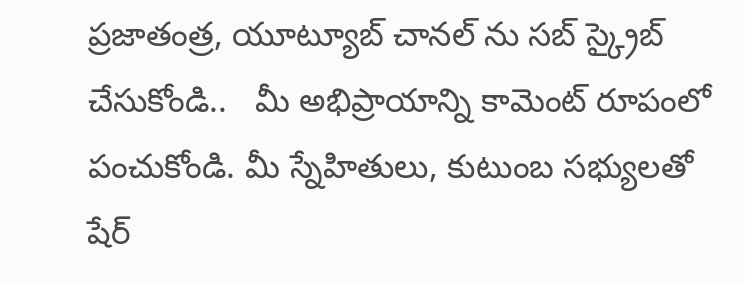ప్రజాతంత్ర, యూట్యూబ్ చానల్ ను సబ్ స్క్రైబ్ చేసుకోండి..   మీ అభిప్రాయాన్ని కామెంట్ రూపంలో పంచుకోండి. మీ స్నేహితులు, కుటుంబ సభ్యులతో షేర్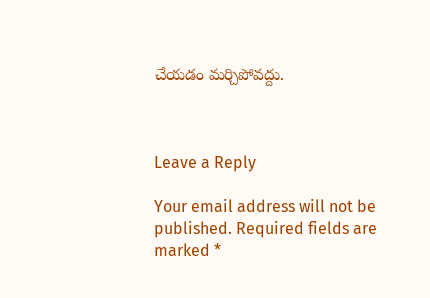చేయడం మర్చిపోవద్దు.



Leave a Reply

Your email address will not be published. Required fields are marked *